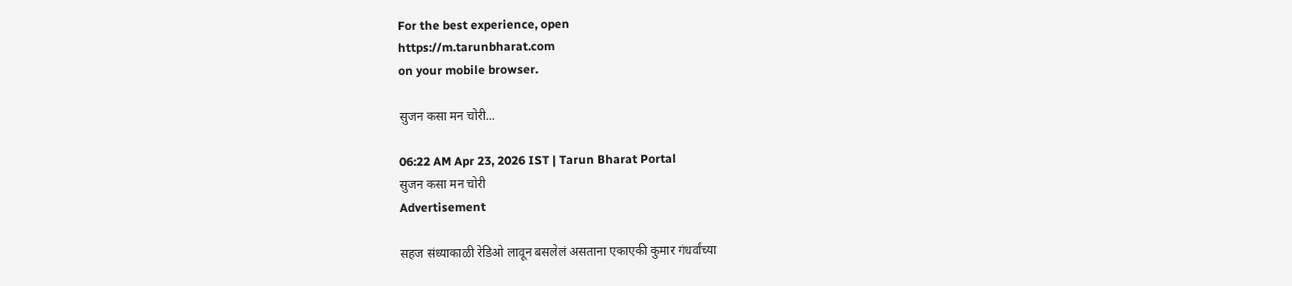For the best experience, open
https://m.tarunbharat.com
on your mobile browser.

सुजन कसा मन चोरी...

06:22 AM Apr 23, 2026 IST | Tarun Bharat Portal
सुजन कसा मन चोरी
Advertisement

सहज संध्याकाळी रेडिओ लावून बसलेलं असताना एकाएकी कुमार गंधर्वांच्या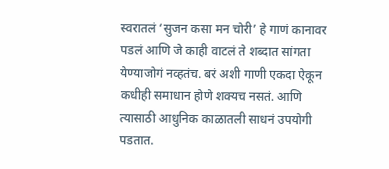स्वरातलं ‘सुजन कसा मन चोरी’ हे गाणं कानावर पडलं आणि जे काही वाटलं ते शब्दात सांगता येण्याजोगं नव्हतंच. बरं अशी गाणी एकदा ऐकून कधीही समाधान होणे शक्यच नसतं. आणि त्यासाठी आधुनिक काळातली साधनं उपयोगी पडतात.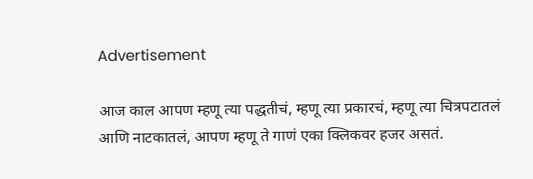Advertisement

आज काल आपण म्हणू त्या पद्धतीचं, म्हणू त्या प्रकारचं, म्हणू त्या चित्रपटातलं आणि नाटकातलं, आपण म्हणू ते गाणं एका क्लिकवर हजर असतं.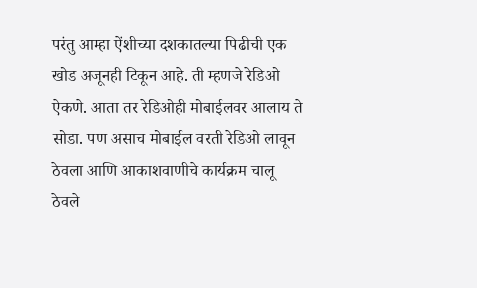परंतु आम्हा ऐंशीच्या दशकातल्या पिढीची एक खोड अजूनही टिकून आहे. ती म्हणजे रेडिओ ऐकणे. आता तर रेडिओही मोबाईलवर आलाय ते सोडा. पण असाच मोबाईल वरती रेडिओ लावून ठेवला आणि आकाशवाणीचे कार्यक्रम चालू ठेवले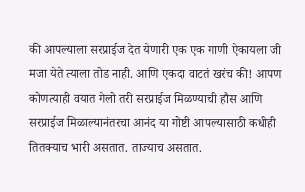की आपल्याला सरप्राईज देत येणारी एक एक गाणी ऐकायला जी मजा येते त्याला तोड नाही. आणि एकदा वाटतं खरंच की! आपण कोणत्याही वयात गेलो तरी सरप्राईज मिळण्याची हौस आणि सरप्राईज मिळाल्यानंतरचा आनंद या गोष्टी आपल्यासाठी कधीही तितक्याच भारी असतात. ताज्याच असतात.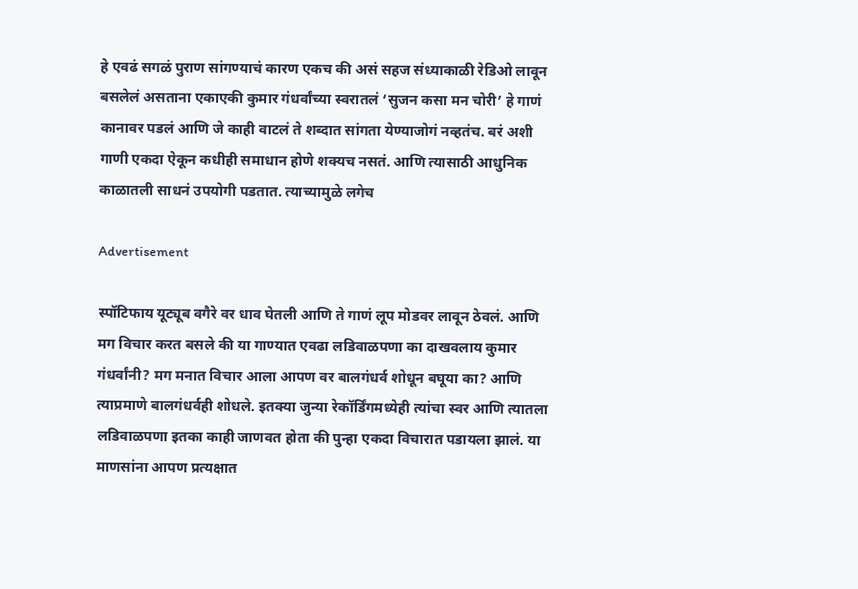हे एवढं सगळं पुराण सांगण्याचं कारण एकच की असं सहज संध्याकाळी रेडिओ लावून बसलेलं असताना एकाएकी कुमार गंधर्वांच्या स्वरातलं ‘सुजन कसा मन चोरी’ हे गाणं कानावर पडलं आणि जे काही वाटलं ते शब्दात सांगता येण्याजोगं नव्हतंच. बरं अशी गाणी एकदा ऐकून कधीही समाधान होणे शक्यच नसतं. आणि त्यासाठी आधुनिक काळातली साधनं उपयोगी पडतात. त्याच्यामुळे लगेच

Advertisement

स्पॉटिफाय यूट्यूब वगैरे वर धाव घेतली आणि ते गाणं लूप मोडवर लावून ठेवलं. आणि मग विचार करत बसले की या गाण्यात एवढा लडिवाळपणा का दाखवलाय कुमार गंधर्वांनी? मग मनात विचार आला आपण वर बालगंधर्व शोधून बघूया का? आणि त्याप्रमाणे बालगंधर्वही शोधले. इतक्या जुन्या रेकॉर्डिंगमध्येही त्यांचा स्वर आणि त्यातला लडिवाळपणा इतका काही जाणवत होता की पुन्हा एकदा विचारात पडायला झालं. या माणसांना आपण प्रत्यक्षात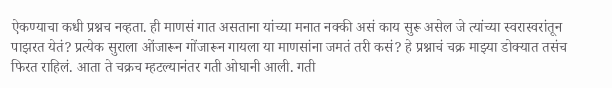ऐकण्याचा कधी प्रश्नच नव्हता. ही माणसं गात असताना यांच्या मनात नक्की असं काय सुरू असेल जे त्यांच्या स्वरास्वरांतून पाझरत येतं? प्रत्येक सुराला ओंजारून गोंजारून गायला या माणसांना जमतं तरी कसं? हे प्रश्नाचं चक्र माझ्या डोक्यात तसंच फिरत राहिलं. आता ते चक्रच म्हटल्यानंतर गती ओघानी आली. गती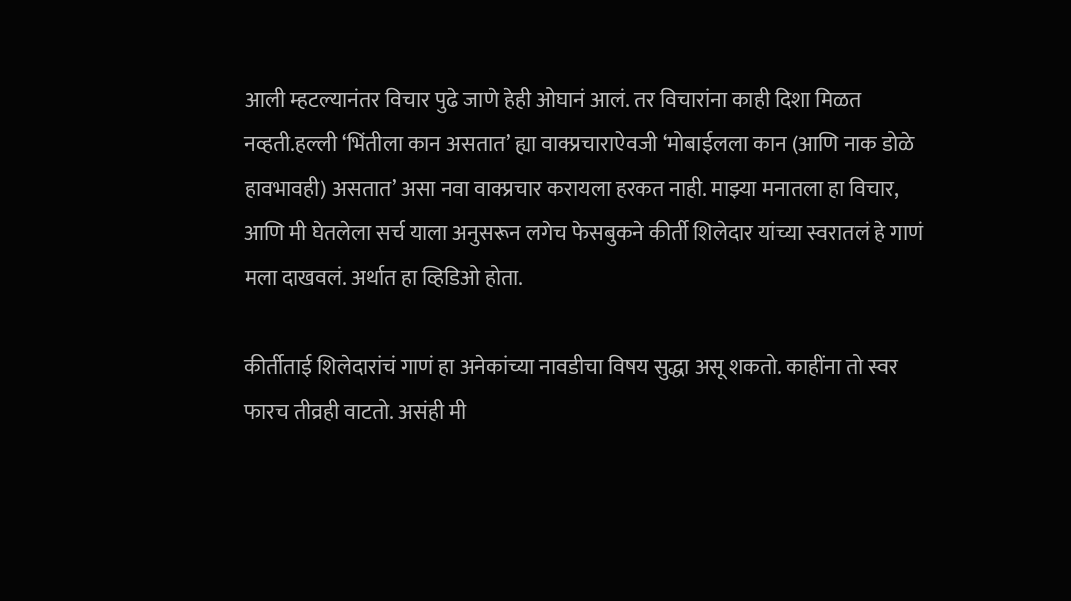आली म्हटल्यानंतर विचार पुढे जाणे हेही ओघानं आलं. तर विचारांना काही दिशा मिळत नव्हती.हल्ली ‘भिंतीला कान असतात’ ह्या वाक्प्रचाराऐवजी ‘मोबाईलला कान (आणि नाक डोळे हावभावही) असतात’ असा नवा वाक्प्रचार करायला हरकत नाही. माझ्या मनातला हा विचार, आणि मी घेतलेला सर्च याला अनुसरून लगेच फेसबुकने कीर्ती शिलेदार यांच्या स्वरातलं हे गाणं मला दाखवलं. अर्थात हा व्हिडिओ होता.

कीर्तीताई शिलेदारांचं गाणं हा अनेकांच्या नावडीचा विषय सुद्धा असू शकतो. काहींना तो स्वर फारच तीव्रही वाटतो. असंही मी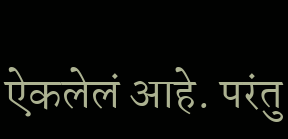ऐकलेलं आहे. परंतु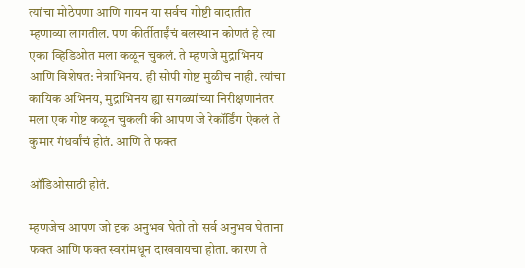त्यांचा मोठेपणा आणि गायन या सर्वच गोष्टी वादातीत म्हणाव्या लागतील. पण कीर्तीताईंचं बलस्थान कोणतं हे त्या एका व्हिडिओत मला कळून चुकलं. ते म्हणजे मुद्राभिनय आणि विशेषत: नेत्राभिनय. ही सोपी गोष्ट मुळीच नाही. त्यांचा कायिक अभिनय, मुद्राभिनय ह्या सगळ्यांच्या निरीक्षणानंतर मला एक गोष्ट कळून चुकली की आपण जे रेकॉर्डिंग ऐकलं ते कुमार गंधर्वांचं होतं. आणि ते फक्त

ऑडिओसाठी होतं.

म्हणजेच आपण जो दृक अनुभव घेतो तो सर्व अनुभव घेताना फक्त आणि फक्त स्वरांमधून दाखवायचा होता. कारण ते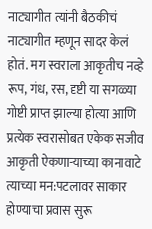नाट्यागीत त्यांनी बैठकीचं नाट्यागीत म्हणून सादर केलं होतं. मग स्वराला आकृतीच नव्हे रूप, गंध, रस, दृष्टी या सगळ्या गोष्टी प्राप्त झाल्या होत्या आणि प्रत्येक स्वरासोबत एकेक सजीव आकृती ऐकणाऱ्याच्या कानावाटे त्याच्या मन:पटलावर साकार होण्याचा प्रवास सुरू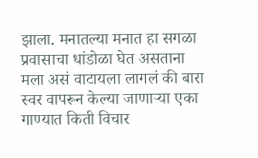झाला. मनातल्या मनात हा सगळा प्रवासाचा धांडोळा घेत असताना मला असं वाटायला लागलं की बारा स्वर वापरून केल्या जाणाऱ्या एका गाण्यात किती विचार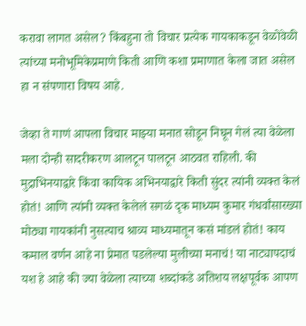करावा लागत असेल? किंबहुना तो विचार प्रत्येक गायकाकडून वेळोवेळी त्यांच्या मनोभूमिकेप्रमाणे किती आणि कशा प्रमाणात केला जात असेल हा न संपणारा विषय आहे.

जेव्हा ते गाणं आपला विचार माझ्या मनात सोडून निघून गेलं त्या वेळेला मला दोन्ही सादरीकरण आलटून पालटून आठवत राहिली. की मुद्राभिनयाद्वारे किंवा कायिक अभिनयाद्वारे किती सुंदर त्यांनी व्यक्त केलं होतं! आणि त्यांनी व्यक्त केलेलं सगळं दृक माध्यम कुमार गंधर्वांसारख्या मोठ्या गायकांनी नुसत्याच श्राव्य माध्यमातून कसं मांडलं होतं! काय कमाल वर्णन आहे ना प्रेमात पडलेल्या मुलीच्या मनाचं! या नाट्यापदाचं यश हे आहे की ज्या वेळेला त्याच्या शब्दांकडे अतिशय लक्षपूर्वक आपण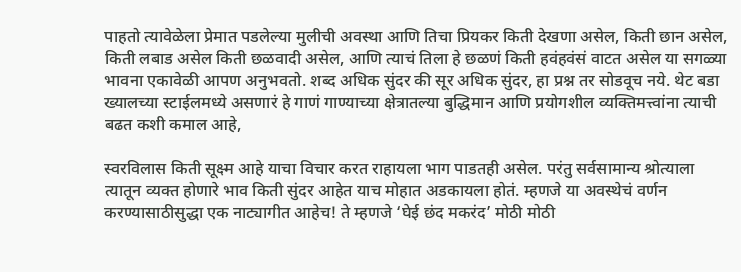पाहतो त्यावेळेला प्रेमात पडलेल्या मुलीची अवस्था आणि तिचा प्रियकर किती देखणा असेल, किती छान असेल, किती लबाड असेल किती छळवादी असेल, आणि त्याचं तिला हे छळणं किती हवंहवंसं वाटत असेल या सगळ्या भावना एकावेळी आपण अनुभवतो. शब्द अधिक सुंदर की सूर अधिक सुंदर, हा प्रश्न तर सोडवूच नये. थेट बडा ख्यालच्या स्टाईलमध्ये असणारं हे गाणं गाण्याच्या क्षेत्रातल्या बुद्धिमान आणि प्रयोगशील व्यक्तिमत्त्वांना त्याची बढत कशी कमाल आहे,

स्वरविलास किती सूक्ष्म आहे याचा विचार करत राहायला भाग पाडतही असेल. परंतु सर्वसामान्य श्रोत्याला त्यातून व्यक्त होणारे भाव किती सुंदर आहेत याच मोहात अडकायला होतं. म्हणजे या अवस्थेचं वर्णन करण्यासाठीसुद्धा एक नाट्यागीत आहेच! ते म्हणजे ‘घेई छंद मकरंद’ मोठी मोठी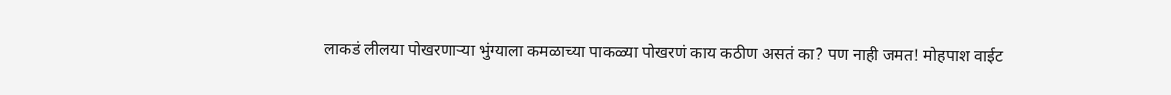लाकडं लीलया पोखरणाऱ्या भुंग्याला कमळाच्या पाकळ्या पोखरणं काय कठीण असतं का? पण नाही जमत! मोहपाश वाईट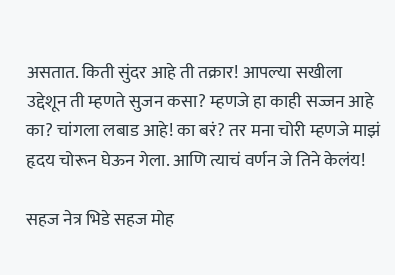असतात. किती सुंदर आहे ती तक्रार! आपल्या सखीला उद्देशून ती म्हणते सुजन कसा? म्हणजे हा काही सज्जन आहे का? चांगला लबाड आहे! का बरं? तर मना चोरी म्हणजे माझं हृदय चोरून घेऊन गेला. आणि त्याचं वर्णन जे तिने केलंय!

सहज नेत्र भिडे सहज मोह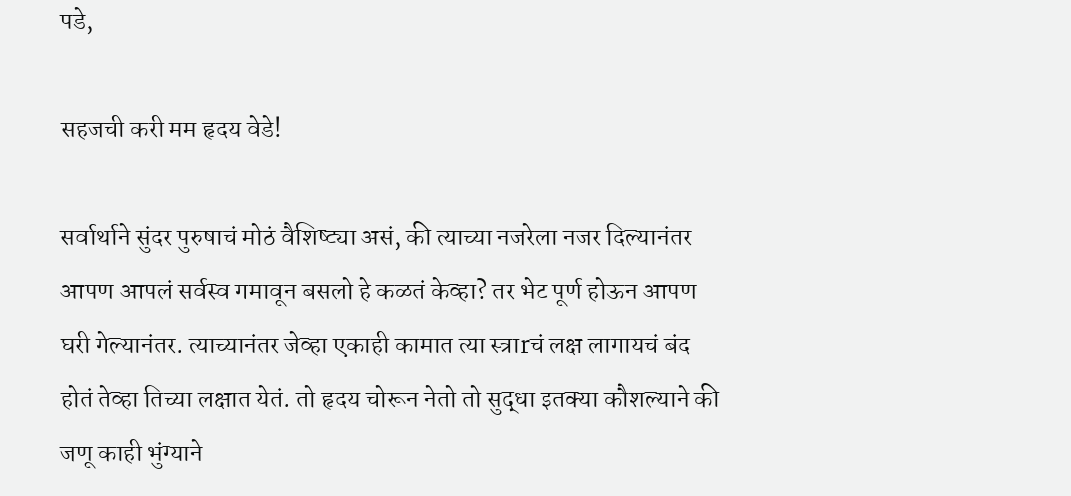पडे,

सहजची करी मम हृदय वेडे!

सर्वार्थाने सुंदर पुरुषाचं मोठं वैशिष्ट्या असं, की त्याच्या नजरेला नजर दिल्यानंतर आपण आपलं सर्वस्व गमावून बसलो हे कळतं केव्हा? तर भेट पूर्ण होऊन आपण घरी गेल्यानंतर. त्याच्यानंतर जेव्हा एकाही कामात त्या स्त्राrचं लक्ष लागायचं बंद होतं तेव्हा तिच्या लक्षात येतं. तो हृदय चोरून नेतो तो सुद्धा इतक्या कौशल्याने की जणू काही भुंग्याने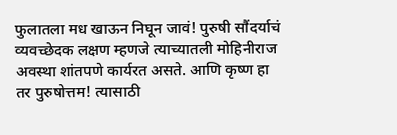फुलातला मध खाऊन निघून जावं! पुरुषी सौंदर्याचं व्यवच्छेदक लक्षण म्हणजे त्याच्यातली मोहिनीराज अवस्था शांतपणे कार्यरत असते. आणि कृष्ण हा तर पुरुषोत्तम! त्यासाठी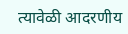त्यावेळी आदरणीय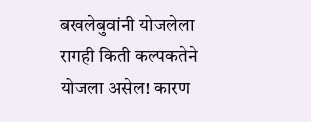बखलेबुवांनी योजलेला रागही किती कल्पकतेने योजला असेल! कारण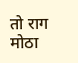तो राग मोठा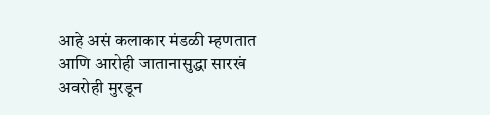आहे असं कलाकार मंडळी म्हणतात आणि आरोही जातानासुद्धा सारखं अवरोही मुरडून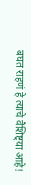बघत राहणं हे त्याचे वैशिष्ट्या आहे!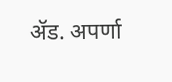ॲड. अपर्णा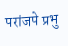परांजपे प्रभु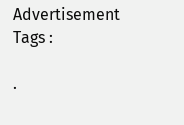Advertisement
Tags :

.